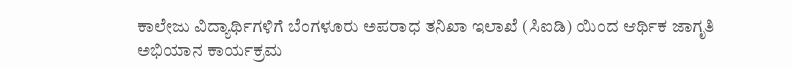ಕಾಲೇಜು ವಿದ್ಯಾರ್ಥಿಗಳಿಗೆ ಬೆಂಗಳೂರು ಅಪರಾಧ ತನಿಖಾ ಇಲಾಖೆ (ಸಿಐಡಿ) ಯಿಂದ ಆರ್ಥಿಕ ಜಾಗೃತಿ ಅಭಿಯಾನ ಕಾರ್ಯಕ್ರಮ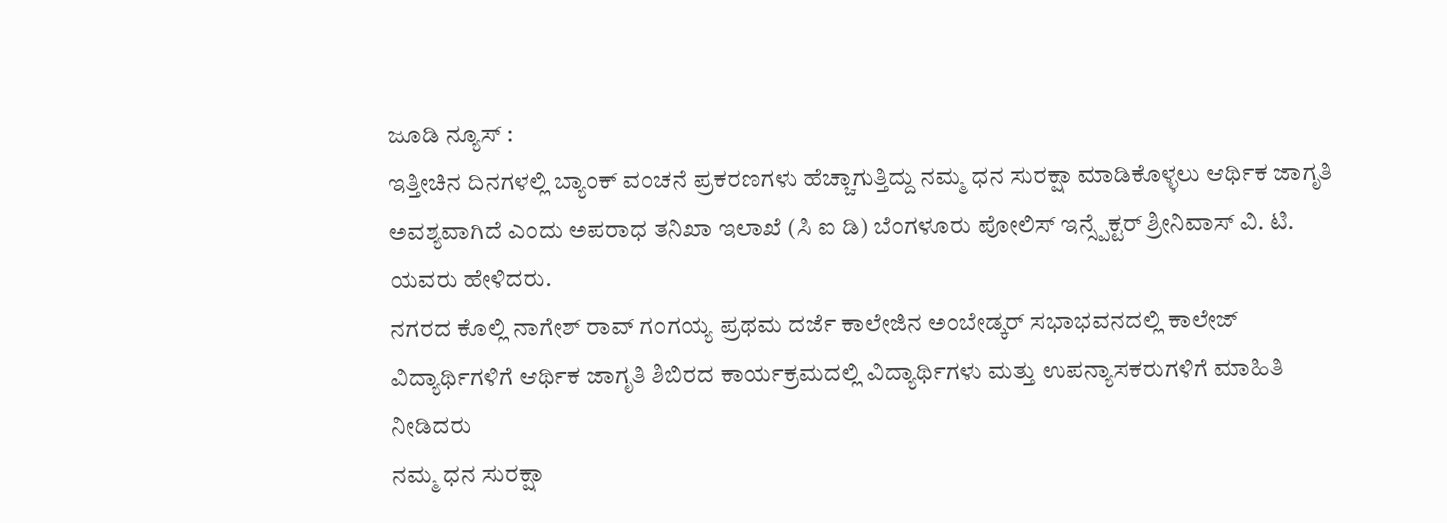ಜೂಡಿ ನ್ಯೂಸ್ :
ಇತ್ತೀಚಿನ ದಿನಗಳಲ್ಲಿ ಬ್ಯಾಂಕ್ ವಂಚನೆ ಪ್ರಕರಣಗಳು ಹೆಚ್ಚಾಗುತ್ತಿದ್ದು ನಮ್ಮ ಧನ ಸುರಕ್ಷಾ ಮಾಡಿಕೊಳ್ಳಲು ಆರ್ಥಿಕ ಜಾಗೃತಿ ಅವಶ್ಯವಾಗಿದೆ ಎಂದು ಅಪರಾಧ ತನಿಖಾ ಇಲಾಖೆ (ಸಿ ಐ ಡಿ) ಬೆಂಗಳೂರು ಪೋಲಿಸ್ ಇನ್ಸ್ಪೆಕ್ಟರ್ ಶ್ರೀನಿವಾಸ್ ವಿ. ಟಿ. ಯವರು ಹೇಳಿದರು.
ನಗರದ ಕೊಲ್ಲಿ ನಾಗೇಶ್ ರಾವ್ ಗಂಗಯ್ಯ ಪ್ರಥಮ ದರ್ಜೆ ಕಾಲೇಜಿನ ಅಂಬೇಡ್ಕರ್ ಸಭಾಭವನದಲ್ಲಿ ಕಾಲೇಜ್ ವಿದ್ಯಾರ್ಥಿಗಳಿಗೆ ಆರ್ಥಿಕ ಜಾಗೃತಿ ಶಿಬಿರದ ಕಾರ್ಯಕ್ರಮದಲ್ಲಿ ವಿದ್ಯಾರ್ಥಿಗಳು ಮತ್ತು ಉಪನ್ಯಾಸಕರುಗಳಿಗೆ ಮಾಹಿತಿ ನೀಡಿದರು
ನಮ್ಮ ಧನ ಸುರಕ್ಷಾ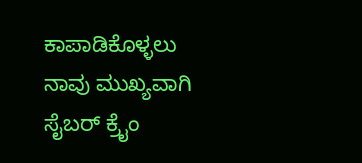ಕಾಪಾಡಿಕೊಳ್ಳಲು ನಾವು ಮುಖ್ಯವಾಗಿ ಸೈಬರ್ ಕ್ರೈಂ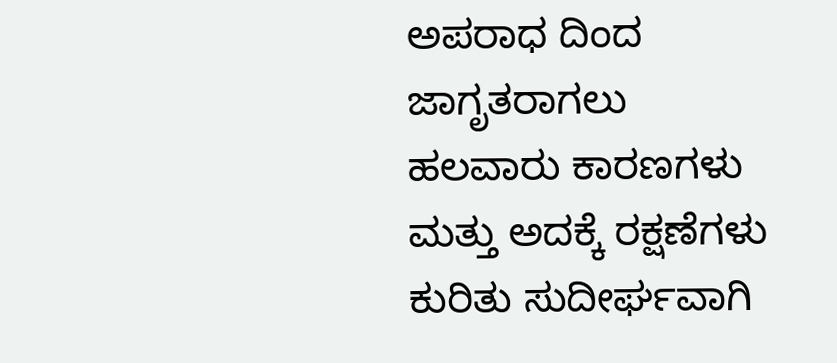ಅಪರಾಧ ದಿಂದ ಜಾಗೃತರಾಗಲು ಹಲವಾರು ಕಾರಣಗಳು ಮತ್ತು ಅದಕ್ಕೆ ರಕ್ಷಣೆಗಳು ಕುರಿತು ಸುದೀರ್ಘವಾಗಿ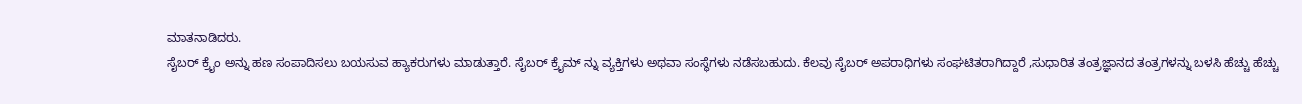ಮಾತನಾಡಿದರು.
ಸೈಬರ್ ಕ್ರೈಂ ಅನ್ನು ಹಣ ಸಂಪಾದಿಸಲು ಬಯಸುವ ಹ್ಯಾಕರುಗಳು ಮಾಡುತ್ತಾರೆ. ಸೈಬರ್ ಕ್ರೈಮ್ ನ್ನು ವ್ಯಕ್ತಿಗಳು ಅಥವಾ ಸಂಸ್ಥೆಗಳು ನಡೆಸಬಹುದು. ಕೆಲವು ಸೈಬರ್ ಅಪರಾಧಿಗಳು ಸಂಘಟಿತರಾಗಿದ್ದಾರೆ ,ಸುಧಾರಿತ ತಂತ್ರಜ್ಞಾನದ ತಂತ್ರಗಳನ್ನು ಬಳಸಿ ಹೆಚ್ಚು ಹೆಚ್ಚು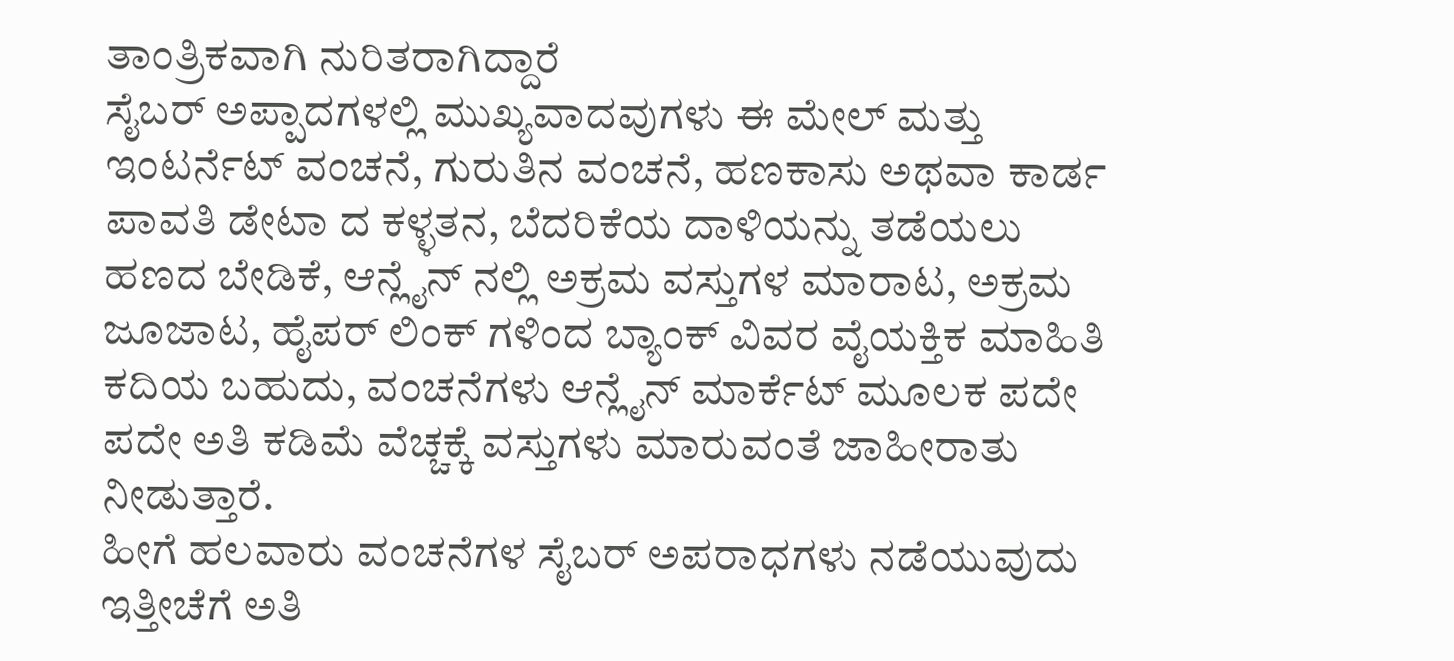ತಾಂತ್ರಿಕವಾಗಿ ನುರಿತರಾಗಿದ್ದಾರೆ
ಸೈಬರ್ ಅಪ್ಪಾದಗಳಲ್ಲಿ ಮುಖ್ಯವಾದವುಗಳು ಈ ಮೇಲ್ ಮತ್ತು ಇಂಟರ್ನೆಟ್ ವಂಚನೆ, ಗುರುತಿನ ವಂಚನೆ, ಹಣಕಾಸು ಅಥವಾ ಕಾರ್ಡ ಪಾವತಿ ಡೇಟಾ ದ ಕಳ್ಳತನ, ಬೆದರಿಕೆಯ ದಾಳಿಯನ್ನು ತಡೆಯಲು ಹಣದ ಬೇಡಿಕೆ, ಆನ್ಲೈನ್ ನಲ್ಲಿ ಅಕ್ರಮ ವಸ್ತುಗಳ ಮಾರಾಟ, ಅಕ್ರಮ ಜೂಜಾಟ, ಹೈಪರ್ ಲಿಂಕ್ ಗಳಿಂದ ಬ್ಯಾಂಕ್ ವಿವರ ವೈಯಕ್ತಿಕ ಮಾಹಿತಿ ಕದಿಯ ಬಹುದು, ವಂಚನೆಗಳು ಆನ್ಲೈನ್ ಮಾರ್ಕೆಟ್ ಮೂಲಕ ಪದೇ ಪದೇ ಅತಿ ಕಡಿಮೆ ವೆಚ್ಚಕ್ಕೆ ವಸ್ತುಗಳು ಮಾರುವಂತೆ ಜಾಹೀರಾತು ನೀಡುತ್ತಾರೆ.
ಹೀಗೆ ಹಲವಾರು ವಂಚನೆಗಳ ಸೈಬರ್ ಅಪರಾಧಗಳು ನಡೆಯುವುದು ಇತ್ತೀಚೆಗೆ ಅತಿ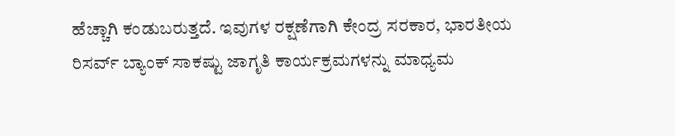ಹೆಚ್ಚಾಗಿ ಕಂಡುಬರುತ್ತದೆ. ಇವುಗಳ ರಕ್ಷಣೆಗಾಗಿ ಕೇಂದ್ರ ಸರಕಾರ, ಭಾರತೀಯ ರಿಸರ್ವ್ ಬ್ಯಾಂಕ್ ಸಾಕಷ್ಟು ಜಾಗೃತಿ ಕಾರ್ಯಕ್ರಮಗಳನ್ನು ಮಾಧ್ಯಮ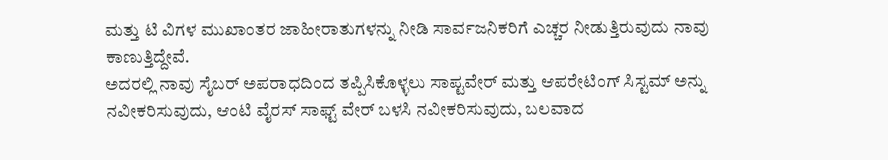ಮತ್ತು ಟಿ ವಿಗಳ ಮುಖಾಂತರ ಜಾಹೀರಾತುಗಳನ್ನು ನೀಡಿ ಸಾರ್ವಜನಿಕರಿಗೆ ಎಚ್ಚರ ನೀಡುತ್ತಿರುವುದು ನಾವು ಕಾಣುತ್ತಿದ್ದೇವೆ.
ಅದರಲ್ಲಿ ನಾವು ಸೈಬರ್ ಅಪರಾಧದಿಂದ ತಪ್ಪಿಸಿಕೊಳ್ಳಲು ಸಾಪ್ಟವೇರ್ ಮತ್ತು ಆಪರೇಟಿಂಗ್ ಸಿಸ್ಟಮ್ ಅನ್ನು ನವೀಕರಿಸುವುದು, ಆಂಟಿ ವೈರಸ್ ಸಾಫ್ಟ್ ವೇರ್ ಬಳಸಿ ನವೀಕರಿಸುವುದು, ಬಲವಾದ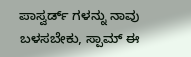ಪಾಸ್ವರ್ಡ್ ಗಳನ್ನು ನಾವು ಬಳಸಬೇಕು, ಸ್ಪಾಮ್ ಈ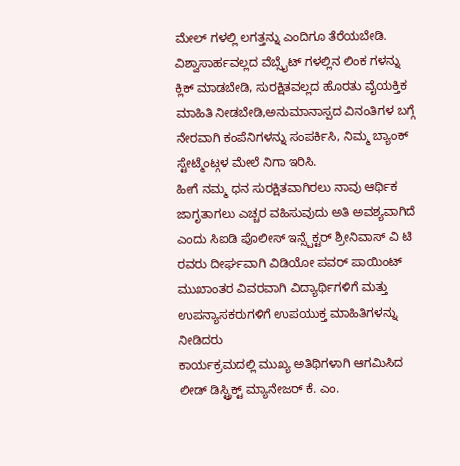ಮೇಲ್ ಗಳಲ್ಲಿ ಲಗತ್ತನ್ನು ಎಂದಿಗೂ ತೆರೆಯಬೇಡಿ. ವಿಶ್ವಾಸಾರ್ಹವಲ್ಲದ ವೆಬ್ಸೈಟ್ ಗಳಲ್ಲಿನ ಲಿಂಕ ಗಳನ್ನು ಕ್ಲಿಕ್ ಮಾಡಬೇಡಿ, ಸುರಕ್ಷಿತವಲ್ಲದ ಹೊರತು ವೈಯಕ್ತಿಕ ಮಾಹಿತಿ ನೀಡಬೇಡಿ,ಅನುಮಾನಾಸ್ಪದ ವಿನಂತಿಗಳ ಬಗ್ಗೆ ನೇರವಾಗಿ ಕಂಪೆನಿಗಳನ್ನು ಸಂಪರ್ಕಿಸಿ, ನಿಮ್ಮ ಬ್ಯಾಂಕ್ ಸ್ಟೇಟ್ಮೆಂಟ್ಗಳ ಮೇಲೆ ನಿಗಾ ಇರಿಸಿ.
ಹೀಗೆ ನಮ್ಮ ಧನ ಸುರಕ್ಷಿತವಾಗಿರಲು ನಾವು ಆರ್ಥಿಕ ಜಾಗೃತಾಗಲು ಎಚ್ಚರ ವಹಿಸುವುದು ಅತಿ ಅವಶ್ಯವಾಗಿದೆ ಎಂದು ಸಿಐಡಿ ಪೊಲೀಸ್ ಇನ್ಸ್ಪೆಕ್ಟರ್ ಶ್ರೀನಿವಾಸ್ ವಿ ಟಿ ರವರು ದೀರ್ಘವಾಗಿ ವಿಡಿಯೋ ಪವರ್ ಪಾಯಿಂಟ್ ಮುಖಾಂತರ ವಿವರವಾಗಿ ವಿದ್ಯಾರ್ಥಿಗಳಿಗೆ ಮತ್ತು ಉಪನ್ಯಾಸಕರುಗಳಿಗೆ ಉಪಯುಕ್ತ ಮಾಹಿತಿಗಳನ್ನು ನೀಡಿದರು
ಕಾರ್ಯಕ್ರಮದಲ್ಲಿ ಮುಖ್ಯ ಅತಿಥಿಗಳಾಗಿ ಆಗಮಿಸಿದ ಲೀಡ್ ಡಿಸ್ಟ್ರಿಕ್ಟ್ ಮ್ಯಾನೇಜರ್ ಕೆ. ಎಂ.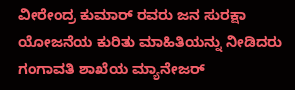ವೀರೇಂದ್ರ ಕುಮಾರ್ ರವರು ಜನ ಸುರಕ್ಷಾ ಯೋಜನೆಯ ಕುರಿತು ಮಾಹಿತಿಯನ್ನು ನೀಡಿದರು
ಗಂಗಾವತಿ ಶಾಖೆಯ ಮ್ಯಾನೇಜರ್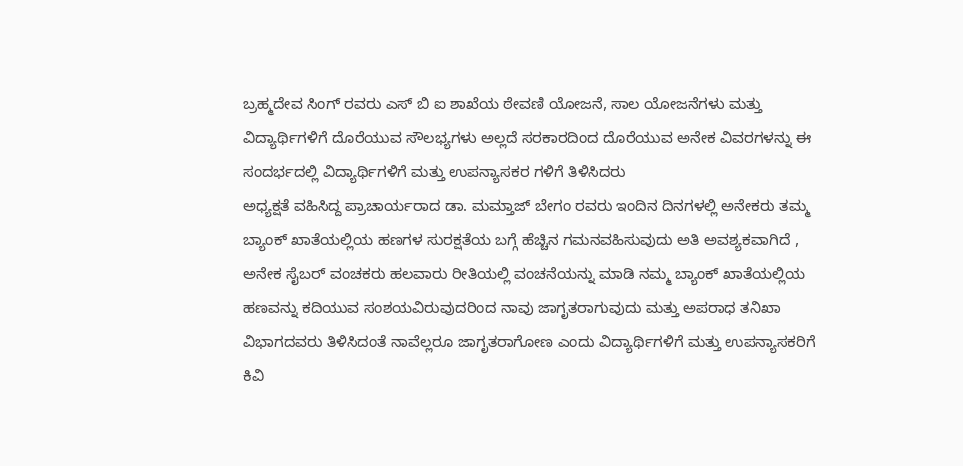ಬ್ರಹ್ಮದೇವ ಸಿಂಗ್ ರವರು ಎಸ್ ಬಿ ಐ ಶಾಖೆಯ ಠೇವಣಿ ಯೋಜನೆ, ಸಾಲ ಯೋಜನೆಗಳು ಮತ್ತು ವಿದ್ಯಾರ್ಥಿಗಳಿಗೆ ದೊರೆಯುವ ಸೌಲಭ್ಯಗಳು ಅಲ್ಲದೆ ಸರಕಾರದಿಂದ ದೊರೆಯುವ ಅನೇಕ ವಿವರಗಳನ್ನು ಈ ಸಂದರ್ಭದಲ್ಲಿ ವಿದ್ಯಾರ್ಥಿಗಳಿಗೆ ಮತ್ತು ಉಪನ್ಯಾಸಕರ ಗಳಿಗೆ ತಿಳಿಸಿದರು
ಅಧ್ಯಕ್ಷತೆ ವಹಿಸಿದ್ದ ಪ್ರಾಚಾರ್ಯರಾದ ಡಾ. ಮಮ್ತಾಜ್ ಬೇಗಂ ರವರು ಇಂದಿನ ದಿನಗಳಲ್ಲಿ ಅನೇಕರು ತಮ್ಮ ಬ್ಯಾಂಕ್ ಖಾತೆಯಲ್ಲಿಯ ಹಣಗಳ ಸುರಕ್ಷತೆಯ ಬಗ್ಗೆ ಹೆಚ್ಚಿನ ಗಮನವಹಿಸುವುದು ಅತಿ ಅವಶ್ಯಕವಾಗಿದೆ , ಅನೇಕ ಸೈಬರ್ ವಂಚಕರು ಹಲವಾರು ರೀತಿಯಲ್ಲಿ ವಂಚನೆಯನ್ನು ಮಾಡಿ ನಮ್ಮ ಬ್ಯಾಂಕ್ ಖಾತೆಯಲ್ಲಿಯ ಹಣವನ್ನು ಕದಿಯುವ ಸಂಶಯವಿರುವುದರಿಂದ ನಾವು ಜಾಗೃತರಾಗುವುದು ಮತ್ತು ಅಪರಾಧ ತನಿಖಾ ವಿಭಾಗದವರು ತಿಳಿಸಿದಂತೆ ನಾವೆಲ್ಲರೂ ಜಾಗೃತರಾಗೋಣ ಎಂದು ವಿದ್ಯಾರ್ಥಿಗಳಿಗೆ ಮತ್ತು ಉಪನ್ಯಾಸಕರಿಗೆ ಕಿವಿ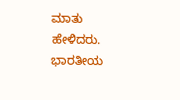ಮಾತು ಹೇಳಿದರು.
ಭಾರತೀಯ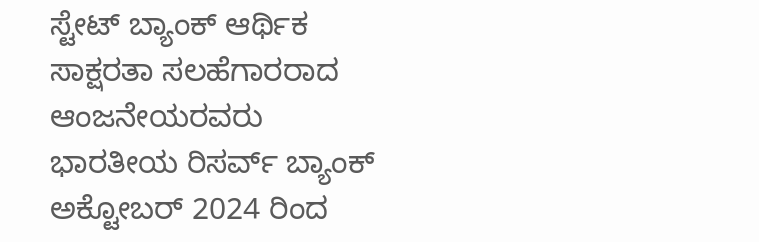ಸ್ಟೇಟ್ ಬ್ಯಾಂಕ್ ಆರ್ಥಿಕ ಸಾಕ್ಷರತಾ ಸಲಹೆಗಾರರಾದ ಆಂಜನೇಯರವರು ಭಾರತೀಯ ರಿಸರ್ವ್ ಬ್ಯಾಂಕ್ ಅಕ್ಟೋಬರ್ 2024 ರಿಂದ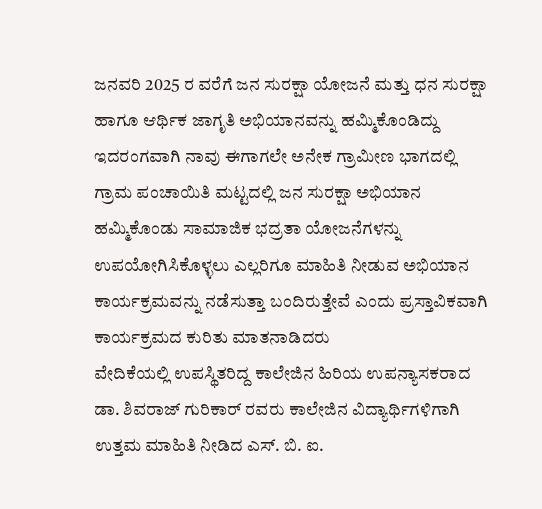ಜನವರಿ 2025 ರ ವರೆಗೆ ಜನ ಸುರಕ್ಷಾ ಯೋಜನೆ ಮತ್ತು ಧನ ಸುರಕ್ಷಾ ಹಾಗೂ ಆರ್ಥಿಕ ಜಾಗೃತಿ ಅಭಿಯಾನವನ್ನು ಹಮ್ಮಿಕೊಂಡಿದ್ದು ಇದರಂಗವಾಗಿ ನಾವು ಈಗಾಗಲೇ ಅನೇಕ ಗ್ರಾಮೀಣ ಭಾಗದಲ್ಲಿ ಗ್ರಾಮ ಪಂಚಾಯಿತಿ ಮಟ್ಟದಲ್ಲಿ ಜನ ಸುರಕ್ಷಾ ಅಭಿಯಾನ ಹಮ್ಮಿಕೊಂಡು ಸಾಮಾಜಿಕ ಭದ್ರತಾ ಯೋಜನೆಗಳನ್ನು ಉಪಯೋಗಿಸಿಕೊಳ್ಳಲು ಎಲ್ಲರಿಗೂ ಮಾಹಿತಿ ನೀಡುವ ಅಭಿಯಾನ ಕಾರ್ಯಕ್ರಮವನ್ನು ನಡೆಸುತ್ತಾ ಬಂದಿರುತ್ತೇವೆ ಎಂದು ಪ್ರಸ್ತಾವಿಕವಾಗಿ ಕಾರ್ಯಕ್ರಮದ ಕುರಿತು ಮಾತನಾಡಿದರು
ವೇದಿಕೆಯಲ್ಲಿ ಉಪಸ್ಥಿತರಿದ್ದ ಕಾಲೇಜಿನ ಹಿರಿಯ ಉಪನ್ಯಾಸಕರಾದ ಡಾ. ಶಿವರಾಜ್ ಗುರಿಕಾರ್ ರವರು ಕಾಲೇಜಿನ ವಿದ್ಯಾರ್ಥಿಗಳಿಗಾಗಿ ಉತ್ತಮ ಮಾಹಿತಿ ನೀಡಿದ ಎಸ್. ಬಿ. ಐ.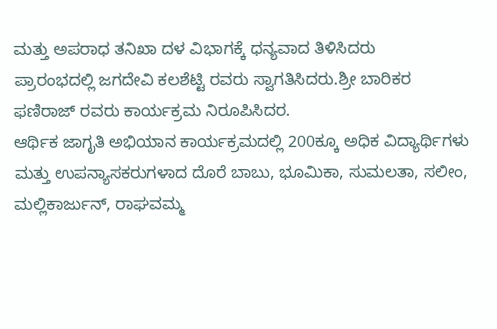ಮತ್ತು ಅಪರಾಧ ತನಿಖಾ ದಳ ವಿಭಾಗಕ್ಕೆ ಧನ್ಯವಾದ ತಿಳಿಸಿದರು
ಪ್ರಾರಂಭದಲ್ಲಿ ಜಗದೇವಿ ಕಲಶೆಟ್ಟಿ ರವರು ಸ್ವಾಗತಿಸಿದರು.ಶ್ರೀ ಬಾರಿಕರ ಫಣಿರಾಜ್ ರವರು ಕಾರ್ಯಕ್ರಮ ನಿರೂಪಿಸಿದರ.
ಆರ್ಥಿಕ ಜಾಗೃತಿ ಅಭಿಯಾನ ಕಾರ್ಯಕ್ರಮದಲ್ಲಿ 200ಕ್ಕೂ ಅಧಿಕ ವಿದ್ಯಾರ್ಥಿಗಳು ಮತ್ತು ಉಪನ್ಯಾಸಕರುಗಳಾದ ದೊರೆ ಬಾಬು, ಭೂಮಿಕಾ, ಸುಮಲತಾ, ಸಲೀಂ, ಮಲ್ಲಿಕಾರ್ಜುನ್, ರಾಘವಮ್ಮ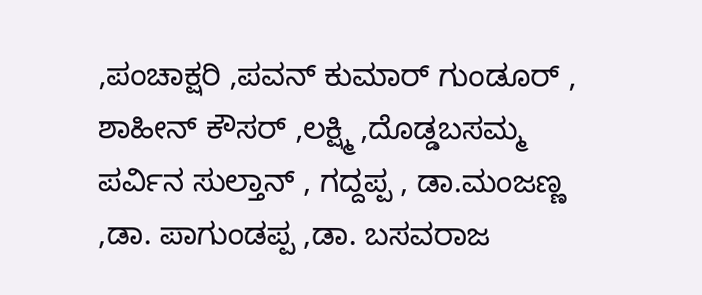,ಪಂಚಾಕ್ಷರಿ ,ಪವನ್ ಕುಮಾರ್ ಗುಂಡೂರ್ , ಶಾಹೀನ್ ಕೌಸರ್ ,ಲಕ್ಷ್ಮಿ ,ದೊಡ್ಡಬಸಮ್ಮ ಪರ್ವಿನ ಸುಲ್ತಾನ್ , ಗದ್ದಪ್ಪ , ಡಾ.ಮಂಜಣ್ಣ ,ಡಾ. ಪಾಗುಂಡಪ್ಪ ,ಡಾ. ಬಸವರಾಜ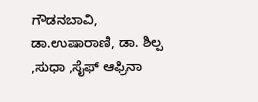ಗೌಡನಬಾವಿ, ಡಾ.ಉಷಾರಾಣಿ, ಡಾ. ಶಿಲ್ಪ ,ಸುಧಾ ,ಸೈಫ್ ಆಫ್ರಿನಾ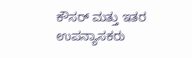ಕೌಸರ್ ಮತ್ತು ಇತರ ಉಪನ್ಯಾಸಕರು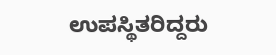ಉಪಸ್ಥಿತರಿದ್ದರು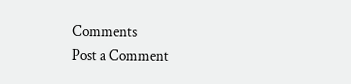Comments
Post a Comment